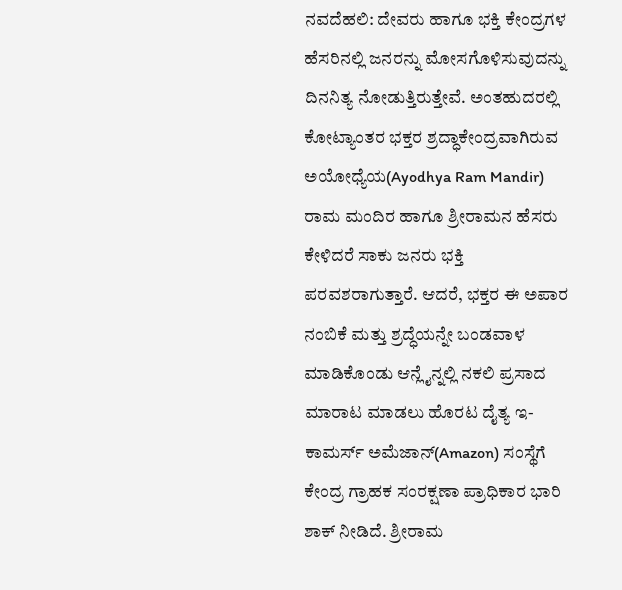ನವದೆಹಲಿ: ದೇವರು ಹಾಗೂ ಭಕ್ತಿ ಕೇಂದ್ರಗಳ ಹೆಸರಿನಲ್ಲಿ ಜನರನ್ನು ಮೋಸಗೊಳಿಸುವುದನ್ನು ದಿನನಿತ್ಯ ನೋಡುತ್ತಿರುತ್ತೇವೆ. ಅಂತಹುದರಲ್ಲಿ ಕೋಟ್ಯಾಂತರ ಭಕ್ತರ ಶ್ರದ್ಧಾಕೇಂದ್ರವಾಗಿರುವ ಅಯೋಧ್ಯೆಯ(Ayodhya Ram Mandir) ರಾಮ ಮಂದಿರ ಹಾಗೂ ಶ್ರೀರಾಮನ ಹೆಸರು ಕೇಳಿದರೆ ಸಾಕು ಜನರು ಭಕ್ತಿ ಪರವಶರಾಗುತ್ತಾರೆ. ಆದರೆ, ಭಕ್ತರ ಈ ಅಪಾರ ನಂಬಿಕೆ ಮತ್ತು ಶ್ರದ್ಧೆಯನ್ನೇ ಬಂಡವಾಳ ಮಾಡಿಕೊಂಡು ಆನ್ಲೈನ್ನಲ್ಲಿ ನಕಲಿ ಪ್ರಸಾದ ಮಾರಾಟ ಮಾಡಲು ಹೊರಟ ದೈತ್ಯ ಇ-ಕಾಮರ್ಸ್ ಅಮೆಜಾನ್(Amazon) ಸಂಸ್ಥೆಗೆ ಕೇಂದ್ರ ಗ್ರಾಹಕ ಸಂರಕ್ಷಣಾ ಪ್ರಾಧಿಕಾರ ಭಾರಿ ಶಾಕ್ ನೀಡಿದೆ. ಶ್ರೀರಾಮ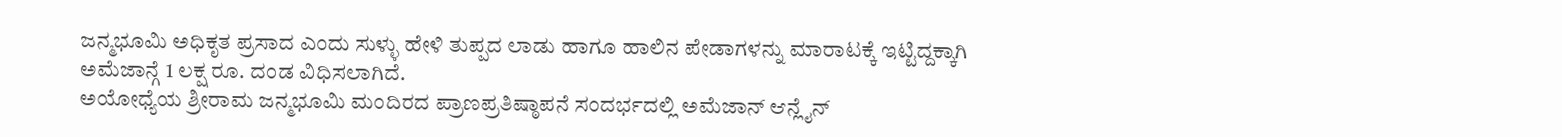ಜನ್ಮಭೂಮಿ ಅಧಿಕೃತ ಪ್ರಸಾದ ಎಂದು ಸುಳ್ಳು ಹೇಳಿ ತುಪ್ಪದ ಲಾಡು ಹಾಗೂ ಹಾಲಿನ ಪೇಡಾಗಳನ್ನು ಮಾರಾಟಕ್ಕೆ ಇಟ್ಟಿದ್ದಕ್ಕಾಗಿ ಅಮೆಜಾನ್ಗೆ 1 ಲಕ್ಷ ರೂ. ದಂಡ ವಿಧಿಸಲಾಗಿದೆ.
ಅಯೋಧ್ಯೆಯ ಶ್ರೀರಾಮ ಜನ್ಮಭೂಮಿ ಮಂದಿರದ ಪ್ರಾಣಪ್ರತಿಷ್ಠಾಪನೆ ಸಂದರ್ಭದಲ್ಲಿ ಅಮೆಜಾನ್ ಆನ್ಲೈನ್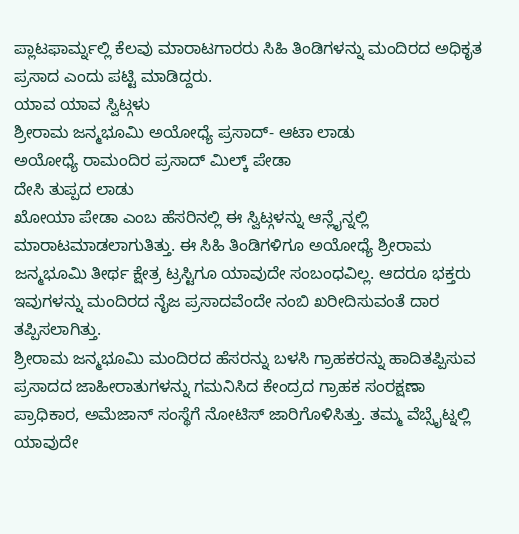ಪ್ಲಾಟಫಾರ್ಮ್ನಲ್ಲಿ ಕೆಲವು ಮಾರಾಟಗಾರರು ಸಿಹಿ ತಿಂಡಿಗಳನ್ನು ಮಂದಿರದ ಅಧಿಕೃತ ಪ್ರಸಾದ ಎಂದು ಪಟ್ಟಿ ಮಾಡಿದ್ದರು.
ಯಾವ ಯಾವ ಸ್ವಿಟ್ಗಳು
ಶ್ರೀರಾಮ ಜನ್ಮಭೂಮಿ ಅಯೋಧ್ಯೆ ಪ್ರಸಾದ್- ಆಟಾ ಲಾಡು
ಅಯೋಧ್ಯೆ ರಾಮಂದಿರ ಪ್ರಸಾದ್ ಮಿಲ್ಕ್ ಪೇಡಾ
ದೇಸಿ ತುಪ್ಪದ ಲಾಡು
ಖೋಯಾ ಪೇಡಾ ಎಂಬ ಹೆಸರಿನಲ್ಲಿ ಈ ಸ್ವಿಟ್ಗಳನ್ನು ಆನ್ಲೈನ್ನಲ್ಲಿ ಮಾರಾಟಮಾಡಲಾಗುತಿತ್ತು. ಈ ಸಿಹಿ ತಿಂಡಿಗಳಿಗೂ ಅಯೋಧ್ಯೆ ಶ್ರೀರಾಮ ಜನ್ಮಭೂಮಿ ತೀರ್ಥ ಕ್ಷೇತ್ರ ಟ್ರಸ್ಟಿಗೂ ಯಾವುದೇ ಸಂಬಂಧವಿಲ್ಲ. ಆದರೂ ಭಕ್ತರು ಇವುಗಳನ್ನು ಮಂದಿರದ ನೈಜ ಪ್ರಸಾದವೆಂದೇ ನಂಬಿ ಖರೀದಿಸುವಂತೆ ದಾರ ತಪ್ಪಿಸಲಾಗಿತ್ತು.
ಶ್ರೀರಾಮ ಜನ್ಮಭೂಮಿ ಮಂದಿರದ ಹೆಸರನ್ನು ಬಳಸಿ ಗ್ರಾಹಕರನ್ನು ಹಾದಿತಪ್ಪಿಸುವ ಪ್ರಸಾದದ ಜಾಹೀರಾತುಗಳನ್ನು ಗಮನಿಸಿದ ಕೇಂದ್ರದ ಗ್ರಾಹಕ ಸಂರಕ್ಷಣಾ ಪ್ರಾಧಿಕಾರ, ಅಮೆಜಾನ್ ಸಂಸ್ಥೆಗೆ ನೋಟಿಸ್ ಜಾರಿಗೊಳಿಸಿತ್ತು. ತಮ್ಮ ವೆಬ್ಸೈಟ್ನಲ್ಲಿ ಯಾವುದೇ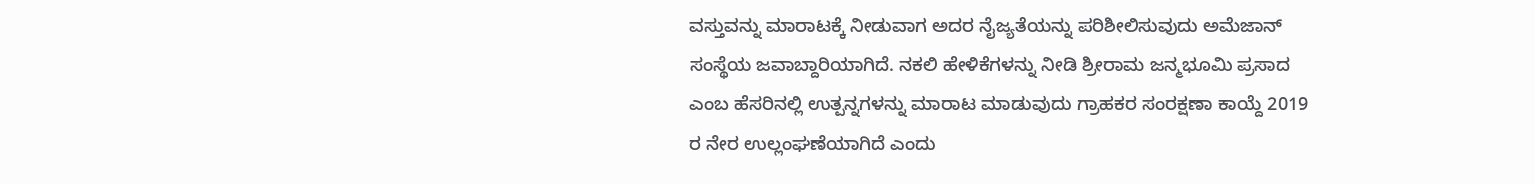ವಸ್ತುವನ್ನು ಮಾರಾಟಕ್ಕೆ ನೀಡುವಾಗ ಅದರ ನೈಜ್ಯತೆಯನ್ನು ಪರಿಶೀಲಿಸುವುದು ಅಮೆಜಾನ್ ಸಂಸ್ಥೆಯ ಜವಾಬ್ದಾರಿಯಾಗಿದೆ. ನಕಲಿ ಹೇಳಿಕೆಗಳನ್ನು ನೀಡಿ ಶ್ರೀರಾಮ ಜನ್ಮಭೂಮಿ ಪ್ರಸಾದ ಎಂಬ ಹೆಸರಿನಲ್ಲಿ ಉತ್ಪನ್ನಗಳನ್ನು ಮಾರಾಟ ಮಾಡುವುದು ಗ್ರಾಹಕರ ಸಂರಕ್ಷಣಾ ಕಾಯ್ದೆ 2019 ರ ನೇರ ಉಲ್ಲಂಘಣೆಯಾಗಿದೆ ಎಂದು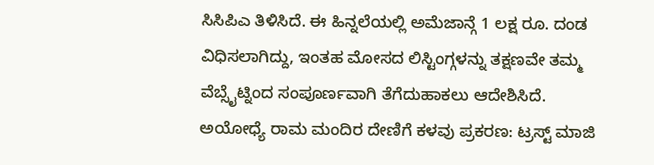ಸಿಸಿಪಿಎ ತಿಳಿಸಿದೆ. ಈ ಹಿನ್ನಲೆಯಲ್ಲಿ ಅಮೆಜಾನ್ಗೆ 1 ಲಕ್ಷ ರೂ. ದಂಡ ವಿಧಿಸಲಾಗಿದ್ದು, ಇಂತಹ ಮೋಸದ ಲಿಸ್ಟಿಂಗ್ಗಳನ್ನು ತಕ್ಷಣವೇ ತಮ್ಮ ವೆಬ್ಸೈಟ್ನಿಂದ ಸಂಪೂರ್ಣವಾಗಿ ತೆಗೆದುಹಾಕಲು ಆದೇಶಿಸಿದೆ.
ಅಯೋಧ್ಯೆ ರಾಮ ಮಂದಿರ ದೇಣಿಗೆ ಕಳವು ಪ್ರಕರಣ: ಟ್ರಸ್ಟ್ ಮಾಜಿ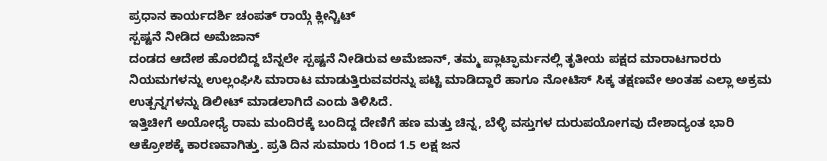ಪ್ರಧಾನ ಕಾರ್ಯದರ್ಶಿ ಚಂಪತ್ ರಾಯ್ಗೆ ಕ್ಲೀನ್ಚಿಟ್
ಸ್ಪಷ್ಟನೆ ನೀಡಿದ ಅಮೆಜಾನ್
ದಂಡದ ಆದೇಶ ಹೊರಬಿದ್ದ ಬೆನ್ನಲೇ ಸ್ಪಷ್ಟನೆ ನೀಡಿರುವ ಅಮೆಜಾನ್, ತಮ್ಮ ಪ್ಲಾಟ್ಫಾರ್ಮನಲ್ಲಿ ತೃತೀಯ ಪಕ್ಷದ ಮಾರಾಟಗಾರರು ನಿಯಮಗಳನ್ನು ಉಲ್ಲಂಘಿಸಿ ಮಾರಾಟ ಮಾಡುತ್ತಿರುವವರನ್ನು ಪಟ್ಟಿ ಮಾಡಿದ್ದಾರೆ ಹಾಗೂ ನೋಟಿಸ್ ಸಿಕ್ಕ ತಕ್ಷಣವೇ ಅಂತಹ ಎಲ್ಲಾ ಅಕ್ರಮ ಉತ್ಪನ್ನಗಳನ್ನು ಡಿಲೀಟ್ ಮಾಡಲಾಗಿದೆ ಎಂದು ತಿಳಿಸಿದೆ.
ಇತ್ತಿಚೀಗೆ ಅಯೋಧ್ಯೆ ರಾಮ ಮಂದಿರಕ್ಕೆ ಬಂದಿದ್ದ ದೇಣಿಗೆ ಹಣ ಮತ್ತು ಚಿನ್ನ, ಬೆಳ್ಳಿ ವಸ್ತುಗಳ ದುರುಪಯೋಗವು ದೇಶಾದ್ಯಂತ ಭಾರಿ ಆಕ್ರೋಶಕ್ಕೆ ಕಾರಣವಾಗಿತ್ತು. ಪ್ರತಿ ದಿನ ಸುಮಾರು 1ರಿಂದ 1.5 ಲಕ್ಷ ಜನ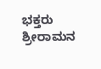ಭಕ್ತರು ಶ್ರೀರಾಮನ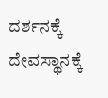ದರ್ಶನಕ್ಕೆ ದೇವಸ್ಥಾನಕ್ಕೆ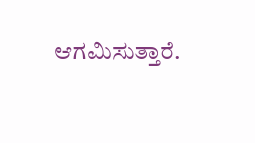ಆಗಮಿಸುತ್ತಾರೆ.